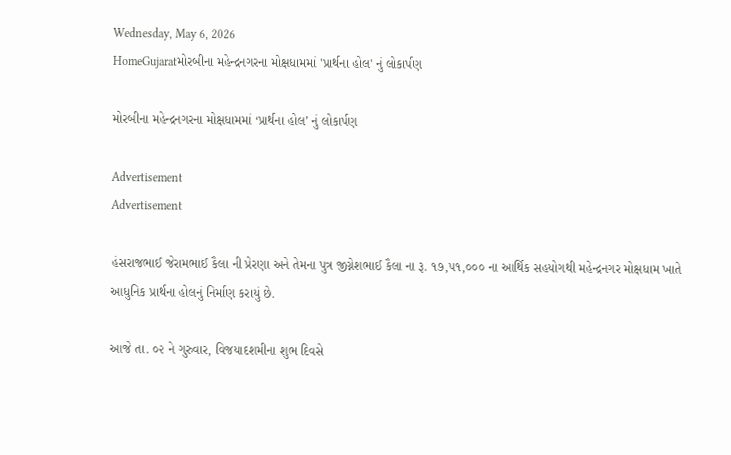Wednesday, May 6, 2026
HomeGujaratમોરબીના મહેન્દ્રનગરના મોક્ષધામમાં 'પ્રાર્થના હોલ' નું લોકાર્પણ

મોરબીના મહેન્દ્રનગરના મોક્ષધામમાં ‘પ્રાર્થના હોલ’ નું લોકાર્પણ

Advertisement
Advertisement

હંસરાજભાઈ જેરામભાઈ કૈલા ની પ્રેરણા અને તેમના પુત્ર જીગ્નેશભાઈ કૈલા ના રૂ. ૧૭,૫૧,૦૦૦ ના આર્થિક સહયોગથી મહેન્દ્રનગર મોક્ષધામ ખાતે આધુનિક પ્રાર્થના હોલનું નિર્માણ કરાયું છે.

આજે તા. ૦૨ ને ગુરુવાર, વિજયાદશમીના શુભ દિવસે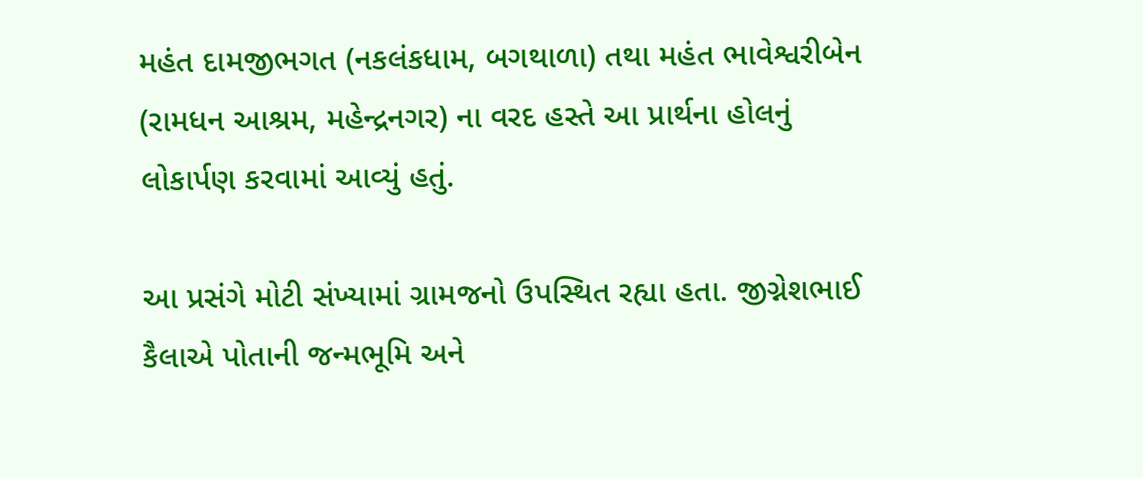મહંત દામજીભગત (નકલંકધામ, બગથાળા) તથા મહંત ભાવેશ્વરીબેન (રામધન આશ્રમ, મહેન્દ્રનગર) ના વરદ હસ્તે આ પ્રાર્થના હોલનું લોકાર્પણ કરવામાં આવ્યું હતું.

આ પ્રસંગે મોટી સંખ્યામાં ગ્રામજનો ઉપસ્થિત રહ્યા હતા. જીગ્નેશભાઈ કૈલાએ પોતાની જન્મભૂમિ અને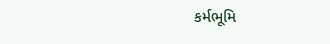કર્મભૂમિ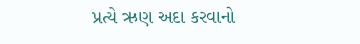પ્રત્યે ઋણ અદા કરવાનો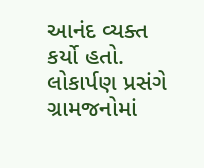આનંદ વ્યક્ત કર્યો હતો. લોકાર્પણ પ્રસંગે ગ્રામજનોમાં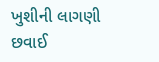ખુશીની લાગણી છવાઈ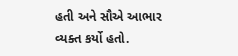હતી અને સૌએ આભાર વ્યક્ત કર્યો હતો.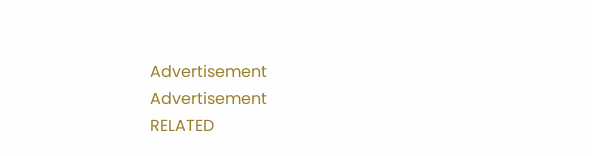Advertisement
Advertisement
RELATED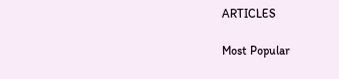ARTICLES

Most Popular